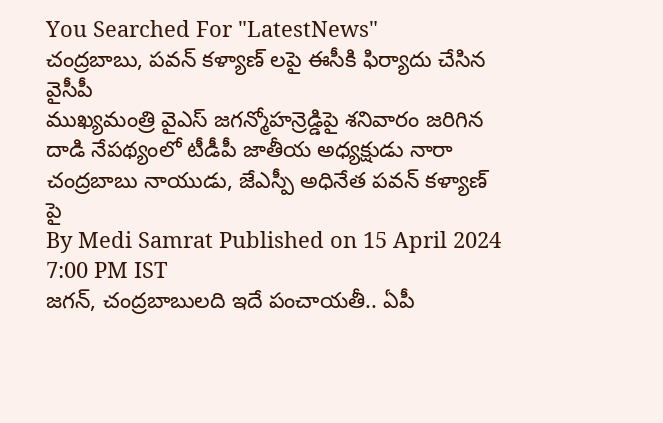You Searched For "LatestNews"
చంద్రబాబు, పవన్ కళ్యాణ్ లపై ఈసీకి ఫిర్యాదు చేసిన వైసీపీ
ముఖ్యమంత్రి వైఎస్ జగన్మోహన్రెడ్డిపై శనివారం జరిగిన దాడి నేపథ్యంలో టీడీపీ జాతీయ అధ్యక్షుడు నారా చంద్రబాబు నాయుడు, జేఎస్పీ అధినేత పవన్ కళ్యాణ్ పై
By Medi Samrat Published on 15 April 2024 7:00 PM IST
జగన్, చంద్రబాబులది ఇదే పంచాయతీ.. ఏపీ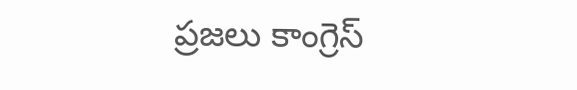ప్రజలు కాంగ్రెస్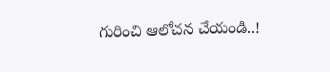గురించి ఆలోచన చేయండి..!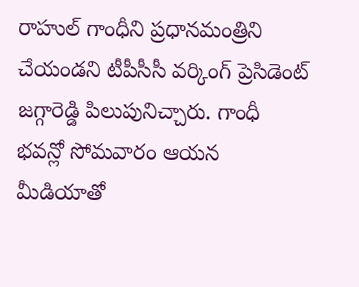రాహుల్ గాంధీని ప్రధానమంత్రిని చేయండని టీపీసీసీ వర్కింగ్ ప్రెసిడెంట్ జగ్గారెడ్డి పిలుపునిచ్చారు. గాంధీ భవన్లో సోమవారం ఆయన మీడియాతో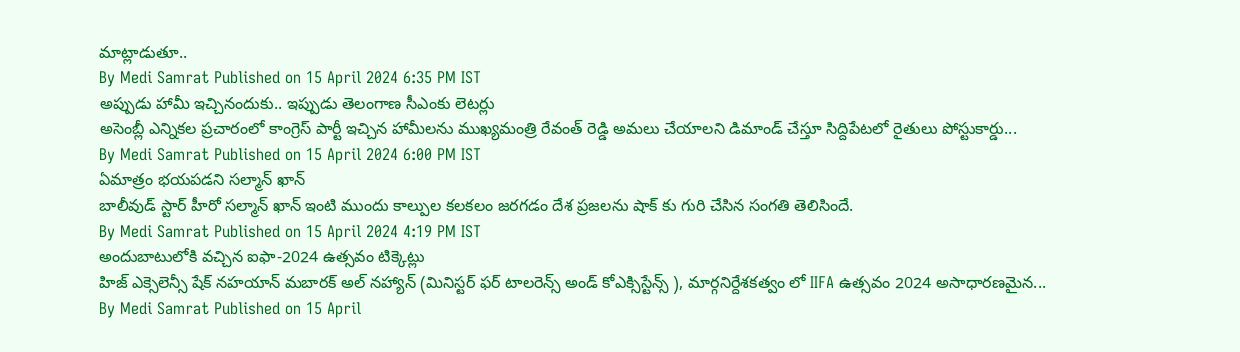మాట్లాడుతూ..
By Medi Samrat Published on 15 April 2024 6:35 PM IST
అప్పుడు హామీ ఇచ్చినందుకు.. ఇప్పుడు తెలంగాణ సీఎంకు లెటర్లు
అసెంబ్లీ ఎన్నికల ప్రచారంలో కాంగ్రెస్ పార్టీ ఇచ్చిన హామీలను ముఖ్యమంత్రి రేవంత్ రెడ్డి అమలు చేయాలని డిమాండ్ చేస్తూ సిద్దిపేటలో రైతులు పోస్టుకార్డు...
By Medi Samrat Published on 15 April 2024 6:00 PM IST
ఏమాత్రం భయపడని సల్మాన్ ఖాన్
బాలీవుడ్ స్టార్ హీరో సల్మాన్ ఖాన్ ఇంటి ముందు కాల్పుల కలకలం జరగడం దేశ ప్రజలను షాక్ కు గురి చేసిన సంగతి తెలిసిందే.
By Medi Samrat Published on 15 April 2024 4:19 PM IST
అందుబాటులోకి వచ్చిన ఐఫా-2024 ఉత్సవం టిక్కెట్లు
హిజ్ ఎక్సెలెన్సీ షేక్ నహయాన్ మబారక్ అల్ నహ్యాన్ (మినిస్టర్ ఫర్ టాలరెన్స్ అండ్ కోఎక్సిస్టేన్స్ ), మార్గనిర్దేశకత్వం లో IIFA ఉత్సవం 2024 అసాధారణమైన...
By Medi Samrat Published on 15 April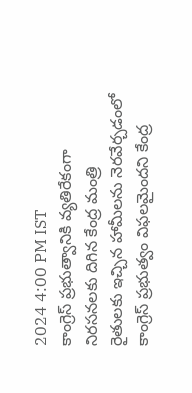2024 4:00 PM IST
కాంగ్రెస్ ప్రభుత్వానికి వ్యతిరేకంగా నిరసనలకు దిగిన కేంద్ర మంత్రి
రైతులకు ఇచ్చిన హామీలను నెరవేర్చడంలో కాంగ్రెస్ ప్రభుత్వం విఫలమైందని కేంద్ర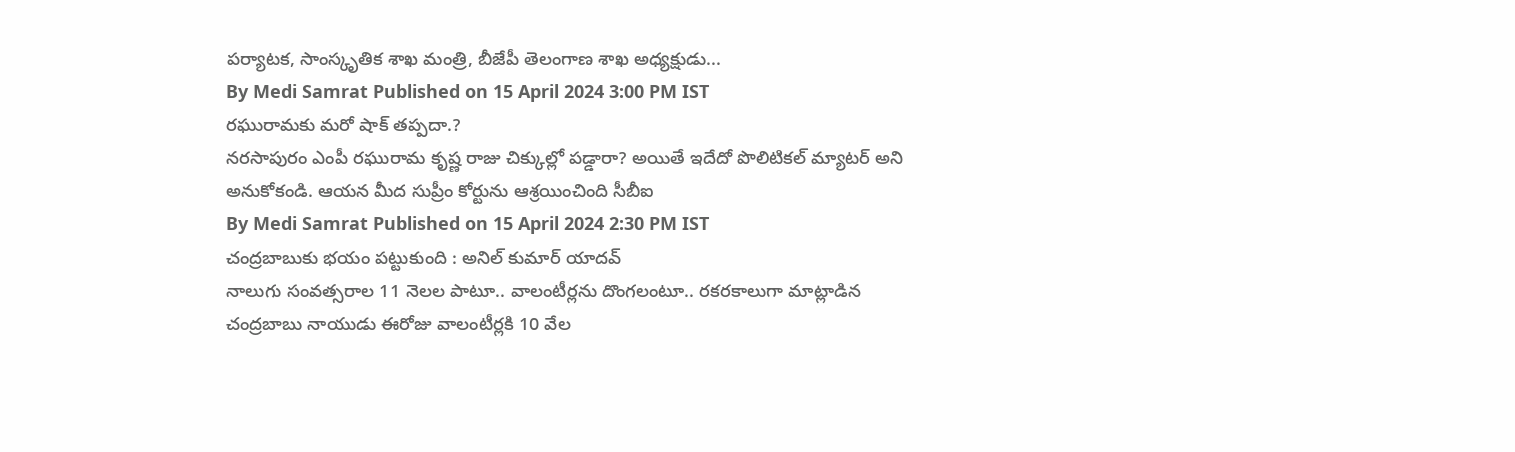పర్యాటక, సాంస్కృతిక శాఖ మంత్రి, బీజేపీ తెలంగాణ శాఖ అధ్యక్షుడు...
By Medi Samrat Published on 15 April 2024 3:00 PM IST
రఘురామకు మరో షాక్ తప్పదా.?
నరసాపురం ఎంపీ రఘురామ కృష్ణ రాజు చిక్కుల్లో పడ్డారా? అయితే ఇదేదో పొలిటికల్ మ్యాటర్ అని అనుకోకండి. ఆయన మీద సుప్రీం కోర్టును ఆశ్రయించింది సీబీఐ
By Medi Samrat Published on 15 April 2024 2:30 PM IST
చంద్రబాబుకు భయం పట్టుకుంది : అనిల్ కుమార్ యాదవ్
నాలుగు సంవత్సరాల 11 నెలల పాటూ.. వాలంటీర్లను దొంగలంటూ.. రకరకాలుగా మాట్లాడిన చంద్రబాబు నాయుడు ఈరోజు వాలంటీర్లకి 10 వేల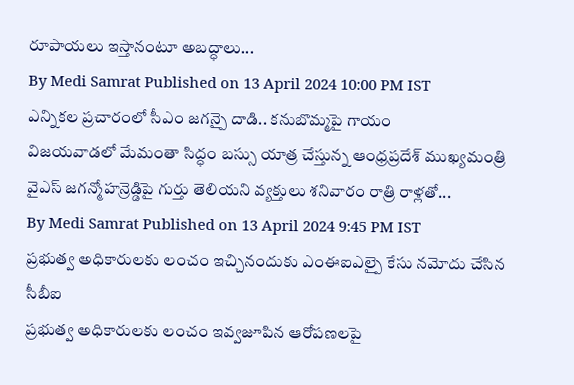రూపాయలు ఇస్తానంటూ అబద్ధాలు...
By Medi Samrat Published on 13 April 2024 10:00 PM IST
ఎన్నికల ప్రచారంలో సీఎం జగన్పై దాడి.. కనుబొమ్మపై గాయం
విజయవాడలో మేమంతా సిద్ధం బస్సు యాత్ర చేస్తున్న ఆంధ్రప్రదేశ్ ముఖ్యమంత్రి వైఎస్ జగన్మోహన్రెడ్డిపై గుర్తు తెలియని వ్యక్తులు శనివారం రాత్రి రాళ్లతో...
By Medi Samrat Published on 13 April 2024 9:45 PM IST
ప్రభుత్వ అధికారులకు లంచం ఇచ్చినందుకు ఎంఈఐఎల్పై కేసు నమోదు చేసిన సీబీఐ
ప్రభుత్వ అధికారులకు లంచం ఇవ్వజూపిన ఆరోపణలపై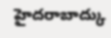హైదరాబాద్కు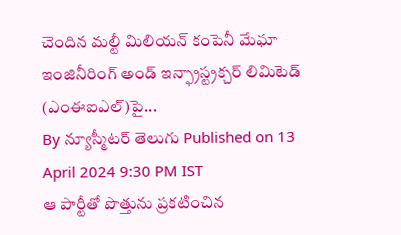చెందిన మల్టీ మిలియన్ కంపెనీ మేఘా ఇంజినీరింగ్ అండ్ ఇన్ఫ్రాస్ట్రక్చర్ లిమిటెడ్ (ఎంఈఐఎల్)పై...
By న్యూస్మీటర్ తెలుగు Published on 13 April 2024 9:30 PM IST
ఆ పార్టీతో పొత్తును ప్రకటించిన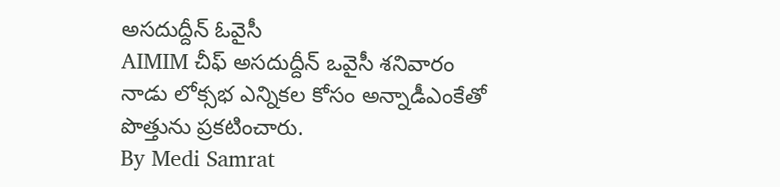అసదుద్దీన్ ఓవైసీ
AIMIM చీఫ్ అసదుద్దీన్ ఒవైసీ శనివారం నాడు లోక్సభ ఎన్నికల కోసం అన్నాడీఎంకేతో పొత్తును ప్రకటించారు.
By Medi Samrat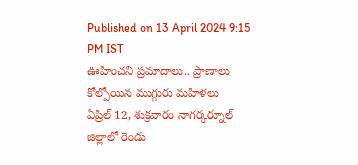Published on 13 April 2024 9:15 PM IST
ఊహించని ప్రమాదాలు.. ప్రాణాలు కోల్పోయిన ముగ్గురు మహిళలు
ఏప్రిల్ 12, శుక్రవారం నాగర్కర్నూల్ జిల్లాలో రెండు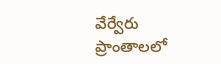వేర్వేరు ప్రాంతాలలో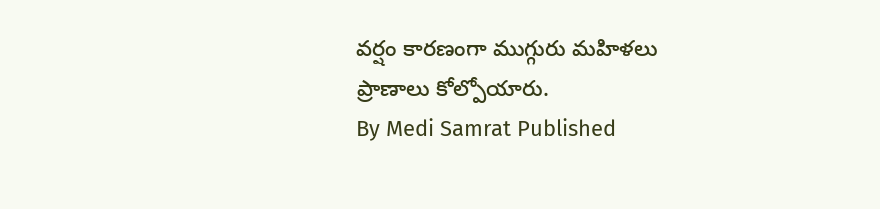వర్షం కారణంగా ముగ్గురు మహిళలు ప్రాణాలు కోల్పోయారు.
By Medi Samrat Published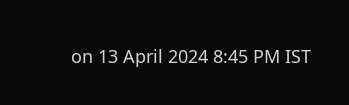on 13 April 2024 8:45 PM IST